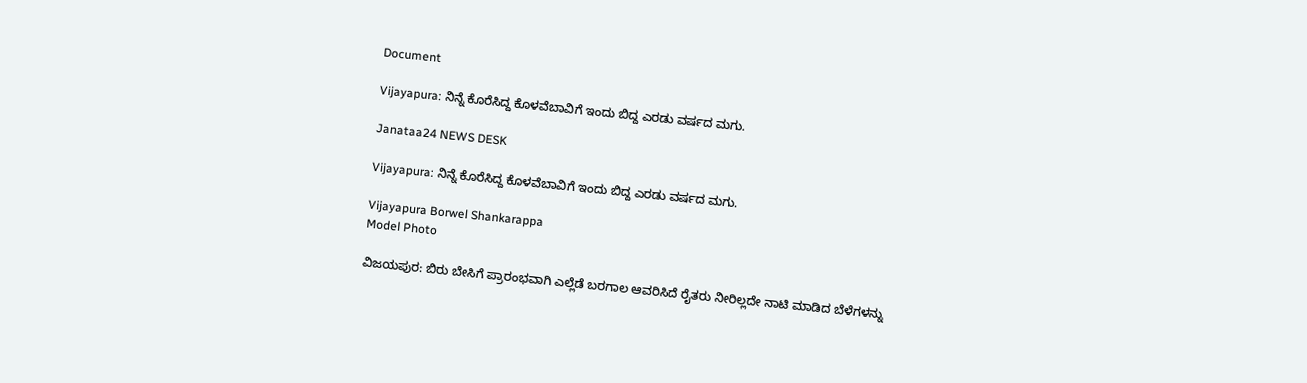Document

Vijayapura: ನಿನ್ನೆ ಕೊರೆಸಿದ್ದ ಕೊಳವೆಬಾವಿಗೆ ಇಂದು ಬಿದ್ದ ಎರಡು ವರ್ಷದ ಮಗು.

Janataa24 NEWS DESK

Vijayapura: ನಿನ್ನೆ ಕೊರೆಸಿದ್ದ ಕೊಳವೆಬಾವಿಗೆ ಇಂದು ಬಿದ್ದ ಎರಡು ವರ್ಷದ ಮಗು.

Vijayapura Borwel Shankarappa
Model Photo

ವಿಜಯಪುರ: ಬಿರು ಬೇಸಿಗೆ ಪ್ರಾರಂಭವಾಗಿ ಎಲ್ಲೆಡೆ ಬರಗಾಲ ಆವರಿಸಿದೆ ರೈತರು ನೀರಿಲ್ಲದೇ ನಾಟಿ ಮಾಡಿದ ಬೆಳೆಗಳನ್ನು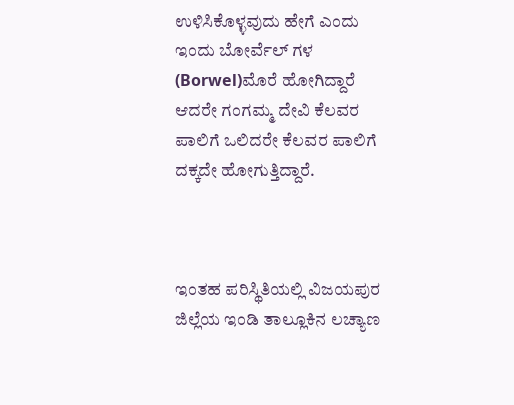ಉಳಿಸಿಕೊಳ್ಳವುದು ಹೇಗೆ ಎಂದು ಇಂದು ಬೋರ್ವೆಲ್ ಗಳ (Borwel)ಮೊರೆ ಹೋಗಿದ್ದಾರೆ ಆದರೇ ಗಂಗಮ್ಮ ದೇವಿ ಕೆಲವರ ಪಾಲಿಗೆ ಒಲಿದರೇ ಕೆಲವರ ಪಾಲಿಗೆ ದಕ್ಕದೇ ಹೋಗುತ್ತಿದ್ದಾರೆ.



ಇಂತಹ ಪರಿಸ್ಥಿತಿಯಲ್ಲಿ ವಿಜಯಪುರ ಜಿಲ್ಲೆಯ ಇಂಡಿ ತಾಲ್ಲೂಕಿನ ಲಚ್ಯಾಣ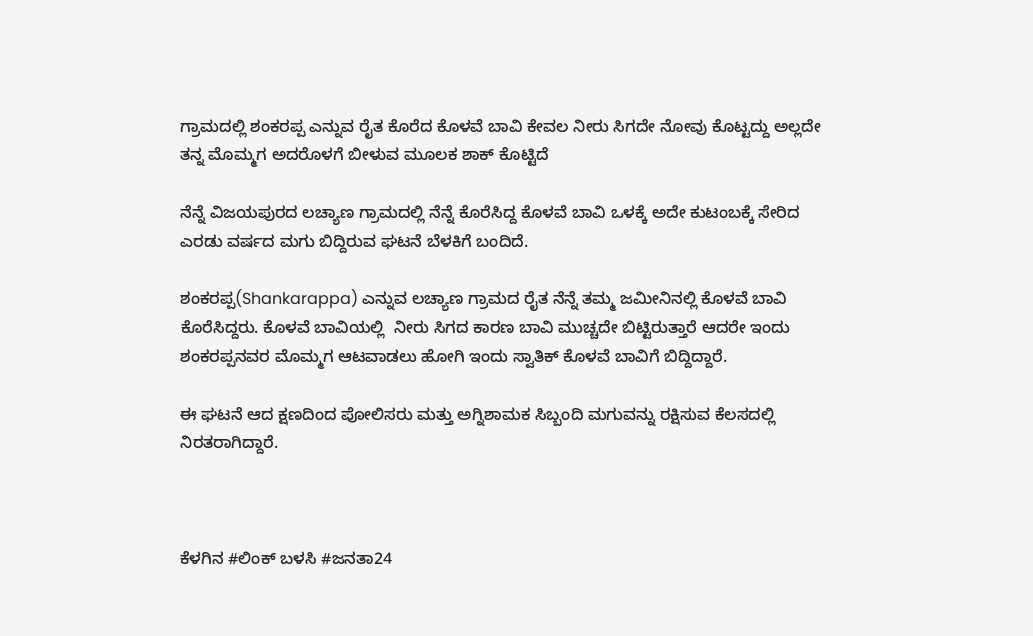ಗ್ರಾಮದಲ್ಲಿ ಶಂಕರಪ್ಪ ಎನ್ನುವ ರೈತ ಕೊರೆದ ಕೊಳವೆ ಬಾವಿ ಕೇವಲ ನೀರು ಸಿಗದೇ ನೋವು ಕೊಟ್ಟದ್ದು ಅಲ್ಲದೇ ತನ್ನ ಮೊಮ್ಮಗ ಅದರೊಳಗೆ ಬೀಳುವ ಮೂಲಕ ಶಾಕ್ ಕೊಟ್ಟಿದೆ

ನೆನ್ನೆ ವಿಜಯಪುರದ ಲಚ್ಯಾಣ ಗ್ರಾಮದಲ್ಲಿ ನೆನ್ನೆ ಕೊರೆಸಿದ್ದ ಕೊಳವೆ ಬಾವಿ ಒಳಕ್ಕೆ ಅದೇ ಕುಟಂಬಕ್ಕೆ ಸೇರಿದ ಎರಡು ವರ್ಷದ ಮಗು ಬಿದ್ದಿರುವ ಘಟನೆ ಬೆಳಕಿಗೆ ಬಂದಿದೆ.

ಶಂಕರಪ್ಪ(Shankarappa) ಎನ್ನುವ ಲಚ್ಯಾಣ ಗ್ರಾಮದ ರೈತ ನೆನ್ನೆ ತಮ್ಮ ಜಮೀನಿನಲ್ಲಿ ಕೊಳವೆ ಬಾವಿ ಕೊರೆಸಿದ್ದರು. ಕೊಳವೆ ಬಾವಿಯಲ್ಲಿ  ನೀರು ಸಿಗದ ಕಾರಣ ಬಾವಿ ಮುಚ್ಚದೇ ಬಿಟ್ಟಿರುತ್ತಾರೆ ಆದರೇ ಇಂದು ಶಂಕರಪ್ಪನವರ ಮೊಮ್ಮಗ ಆಟವಾಡಲು ಹೋಗಿ ಇಂದು ಸ್ವಾತಿಕ್ ಕೊಳವೆ ಬಾವಿಗೆ ಬಿದ್ದಿದ್ದಾರೆ.

ಈ ಘಟನೆ ಆದ ಕ್ಷಣದಿಂದ ಪೋಲಿಸರು ಮತ್ತು ಅಗ್ನಿಶಾಮಕ ಸಿಬ್ಬಂದಿ ಮಗುವನ್ನು ರಕ್ಷಿಸುವ ಕೆಲಸದಲ್ಲಿ ನಿರತರಾಗಿದ್ದಾರೆ.



ಕೆಳಗಿನ #ಲಿಂಕ್ ಬಳಸಿ #ಜನತಾ24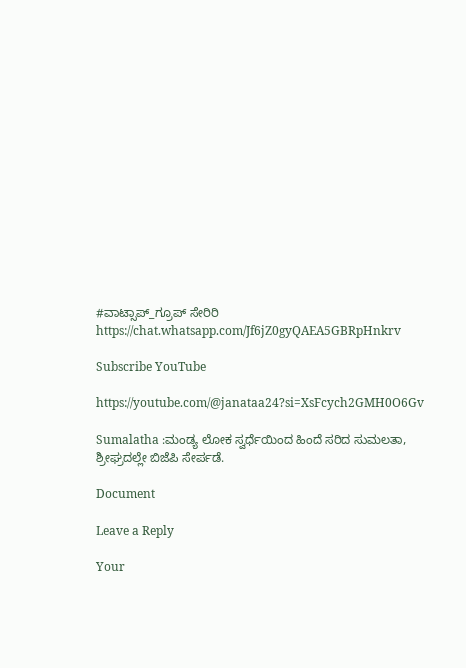#ವಾಟ್ಸಾಪ್_ಗ್ರೂಪ್ ಸೇರಿರಿ
https://chat.whatsapp.com/Jf6jZ0gyQAEA5GBRpHnkrv

Subscribe YouTube

https://youtube.com/@janataa24?si=XsFcych2GMH0O6Gv

Sumalatha :ಮಂಡ್ಯ ಲೋಕ ಸ್ವರ್ಧೆಯಿಂದ ಹಿಂದೆ ಸರಿದ ಸುಮಲತಾ, ಶ್ರೀಘ್ರದಲ್ಲೇ ಬಿಜೆಪಿ ಸೇರ್ಪಡೆ.

Document

Leave a Reply

Your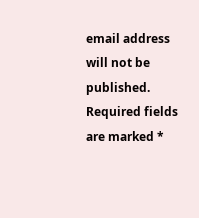email address will not be published. Required fields are marked *